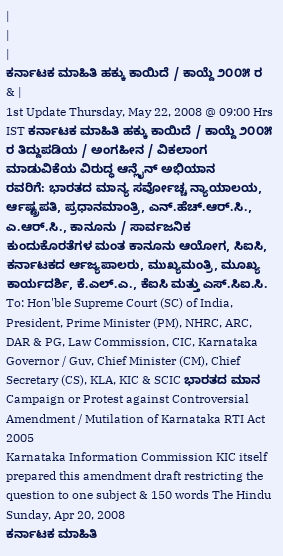|
|
|
ಕರ್ನಾಟಕ ಮಾಹಿತಿ ಹಕ್ಕು ಕಾಯಿದೆ / ಕಾಯ್ದೆ ೨೦೦೫ ರ & |
1st Update Thursday, May 22, 2008 @ 09:00 Hrs IST ಕರ್ನಾಟಕ ಮಾಹಿತಿ ಹಕ್ಕು ಕಾಯಿದೆ / ಕಾಯ್ದೆ ೨೦೦೫ ರ ತಿದ್ದುಪಡಿಯ / ಅಂಗಹೀನ / ವಿಕಲಾಂಗ ಮಾಡುವಿಕೆಯ ವಿರುದ್ಧ ಆನ್ಲೈನ್ ಅಭಿಯಾನ
ರವರಿಗೆ: ಭಾರತದ ಮಾನ್ಯ ಸರ್ವೋಚ್ಚ ನ್ಯಾಯಾಲಯ, ರ್ಆಷ್ಟ್ರಪತಿ, ಪ್ರಧಾನಮಾಂತ್ರಿ, ಎನ್.ಹೆಚ್.ಆರ್.ಸಿ., ಎ.ಆರ್.ಸಿ., ಕಾನೂನು / ಸಾರ್ವಜನಿಕ ಕುಂದುಕೊರತೆಗಳ ಮಂತ ಕಾನೂನು ಆಯೋಗ, ಸಿಐಸಿ, ಕರ್ನಾಟಕದ ರ್ಆಜ್ಯಪಾಲರು, ಮುಖ್ಯಮಂತ್ರಿ, ಮೂಖ್ಯ ಕಾರ್ಯದರ್ಶಿ, ಕೆ.ಎಲ್.ಎ., ಕೆಐಸಿ ಮತ್ತು ಎಸ್.ಸಿಐ.ಸಿ.
To: Hon'ble Supreme Court (SC) of India, President, Prime Minister (PM), NHRC, ARC, DAR & PG, Law Commission, CIC, Karnataka Governor / Guv, Chief Minister (CM), Chief Secretary (CS), KLA, KIC & SCIC ಭಾರತದ ಮಾನ
Campaign or Protest against Controversial Amendment / Mutilation of Karnataka RTI Act 2005
Karnataka Information Commission KIC itself prepared this amendment draft restricting the question to one subject & 150 words The Hindu Sunday, Apr 20, 2008
ಕರ್ನಾಟಕ ಮಾಹಿತಿ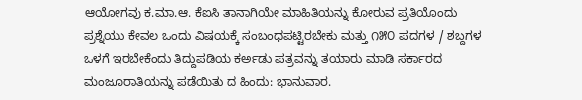ಆಯೋಗವು ಕ.ಮಾ.ಆ. ಕೆಐಸಿ ತಾನಾಗಿಯೇ ಮಾಹಿತಿಯನ್ನು ಕೋರುವ ಪ್ರತಿಯೊಂದು ಪ್ರಶ್ನೆಯು ಕೇವಲ ಒಂದು ವಿಷಯಕ್ಕೆ ಸಂಬಂಧಪಟ್ಟಿರಬೇಕು ಮತ್ತು ೧೫೦ ಪದಗಳ / ಶಬ್ದಗಳ ಒಳಗೆ ಇರಬೇಕೆಂದು ತಿದ್ದುಪಡಿಯ ಕರ್ಅಡು ಪತ್ರವನ್ನು ತಯಾರು ಮಾಡಿ ಸರ್ಕಾರದ ಮಂಜೂರಾತಿಯನ್ನು ಪಡೆಯಿತು ದ ಹಿಂದು: ಭಾನುವಾರ.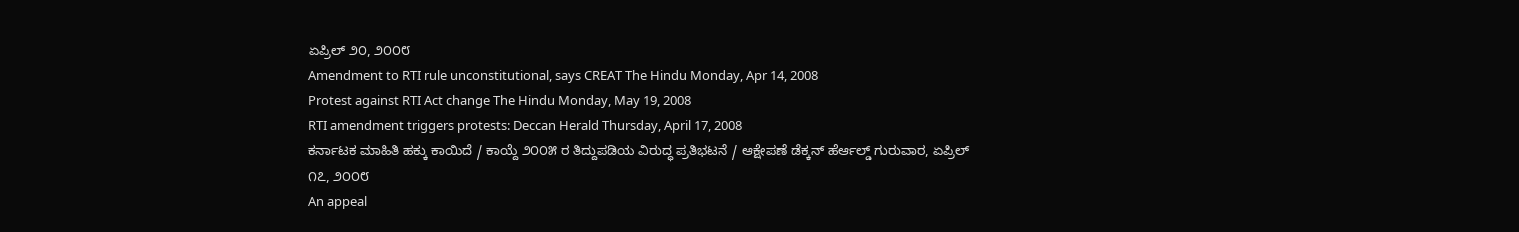ಏಪ್ರಿಲ್ ೨೦, ೨೦೦೮
Amendment to RTI rule unconstitutional, says CREAT The Hindu Monday, Apr 14, 2008
Protest against RTI Act change The Hindu Monday, May 19, 2008
RTI amendment triggers protests: Deccan Herald Thursday, April 17, 2008
ಕರ್ನಾಟಕ ಮಾಹಿತಿ ಹಕ್ಕು ಕಾಯಿದೆ / ಕಾಯ್ದೆ ೨೦೦೫ ರ ತಿದ್ದುಪಡಿಯ ವಿರುದ್ಧ ಪ್ರತಿಭಟನೆ / ಆಕ್ಷೇಪಣೆ ಡೆಕ್ಕನ್ ಹೆರ್ಆಲ್ಡ್ ಗುರುವಾರ, ಏಪ್ರಿಲ್ ೧೭, ೨೦೦೮
An appeal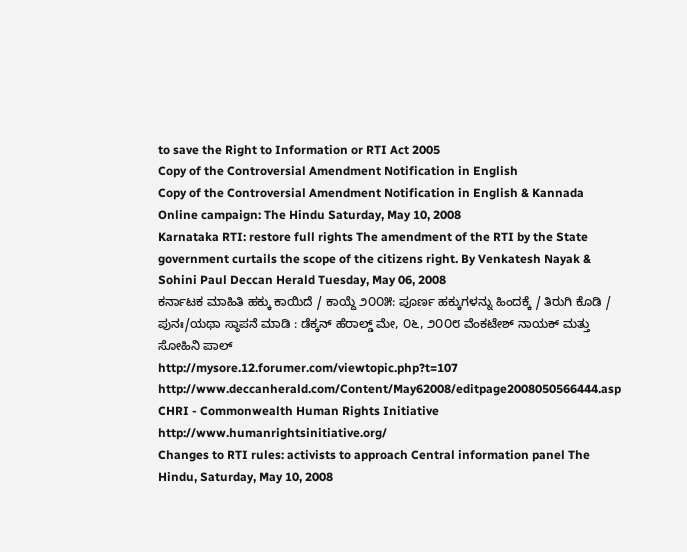to save the Right to Information or RTI Act 2005
Copy of the Controversial Amendment Notification in English
Copy of the Controversial Amendment Notification in English & Kannada
Online campaign: The Hindu Saturday, May 10, 2008
Karnataka RTI: restore full rights The amendment of the RTI by the State government curtails the scope of the citizens right. By Venkatesh Nayak & Sohini Paul Deccan Herald Tuesday, May 06, 2008
ಕರ್ನಾಟಕ ಮಾಹಿತಿ ಹಕ್ಕು ಕಾಯಿದೆ / ಕಾಯ್ದೆ ೨೦೦೫: ಪೂರ್ಣ ಹಕ್ಕುಗಳನ್ನು ಹಿಂದಕ್ಕೆ / ತಿರುಗಿ ಕೊಡಿ / ಪುನಃ/ಯಥಾ ಸ್ಠಾಪನೆ ಮಾಡಿ : ಡೆಕ್ಕನ್ ಹೆರಾಲ್ಡ್ ಮೇ, ೦೬, ೨೦೦೮ ವೆಂಕಟೇಶ್ ನಾಯಕ್ ಮತ್ತು ಸೋಹಿನಿ ಪಾಲ್
http://mysore.12.forumer.com/viewtopic.php?t=107
http://www.deccanherald.com/Content/May62008/editpage2008050566444.asp
CHRI - Commonwealth Human Rights Initiative
http://www.humanrightsinitiative.org/
Changes to RTI rules: activists to approach Central information panel The Hindu, Saturday, May 10, 2008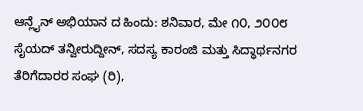ಆನ್ಲೈನ್ ಅಭಿಯಾನ ದ ಹಿಂದು: ಶನಿವಾರ, ಮೇ ೧೦, ೨೦೦೮
ಸೈಯದ್ ತನ್ವೀರುದ್ದೀನ್, ಸದಸ್ಯ ಕಾರಂಜಿ ಮತ್ತು ಸಿದ್ಧಾರ್ಥನಗರ ತೆರಿಗೆದಾರರ ಸಂಘ (ರಿ),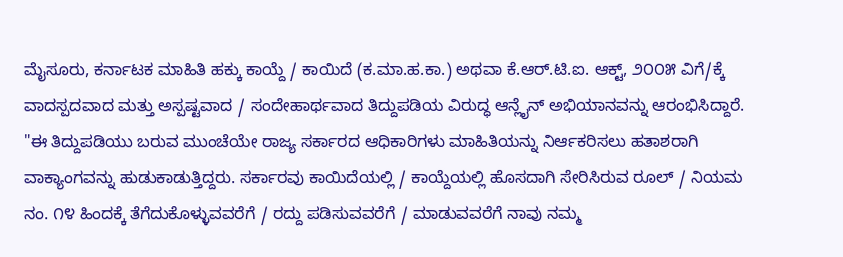ಮೈಸೂರು, ಕರ್ನಾಟಕ ಮಾಹಿತಿ ಹಕ್ಕು ಕಾಯ್ದೆ / ಕಾಯಿದೆ (ಕ.ಮಾ.ಹ.ಕಾ.) ಅಥವಾ ಕೆ.ಆರ್.ಟಿ.ಐ. ಆಕ್ಟ್, ೨೦೦೫ ವಿಗೆ/ಕ್ಕೆ ವಾದಸ್ಪದವಾದ ಮತ್ತು ಅಸ್ಪಷ್ಟವಾದ / ಸಂದೇಹಾರ್ಥವಾದ ತಿದ್ದುಪಡಿಯ ವಿರುದ್ಧ ಆನ್ಲೈನ್ ಅಭಿಯಾನವನ್ನು ಆರಂಭಿಸಿದ್ದಾರೆ.
"ಈ ತಿದ್ದುಪಡಿಯು ಬರುವ ಮುಂಚೆಯೇ ರಾಜ್ಯ ಸರ್ಕಾರದ ಆಧಿಕಾರಿಗಳು ಮಾಹಿತಿಯನ್ನು ನಿರ್ಆಕರಿಸಲು ಹತಾಶರಾಗಿ ವಾಕ್ಯಾಂಗವನ್ನು ಹುಡುಕಾಡುತ್ತಿದ್ದರು. ಸರ್ಕಾರವು ಕಾಯಿದೆಯಲ್ಲಿ / ಕಾಯ್ದೆಯಲ್ಲಿ ಹೊಸದಾಗಿ ಸೇರಿಸಿರುವ ರೂಲ್ / ನಿಯಮ ನಂ. ೧೪ ಹಿಂದಕ್ಕೆ ತೆಗೆದುಕೊಳ್ಳುವವರೆಗೆ / ರದ್ದು ಪಡಿಸುವವರೆಗೆ / ಮಾಡುವವರೆಗೆ ನಾವು ನಮ್ಮ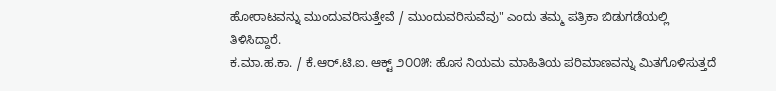ಹೋರಾಟವನ್ನು ಮುಂದುವರಿಸುತ್ತೇವೆ / ಮುಂದುವರಿಸುವೆವು" ಎಂದು ತಮ್ಮ ಪತ್ರಿಕಾ ಬಿಡುಗಡೆಯಲ್ಲಿ ತಿಳಿಸಿದ್ದಾರೆ.
ಕ.ಮಾ.ಹ.ಕಾ. / ಕೆ.ಆರ್.ಟಿ.ಐ. ಆಕ್ಟ್ ೨೦೦೫: ಹೊಸ ನಿಯಮ ಮಾಹಿತಿಯ ಪರಿಮಾಣವನ್ನು ಮಿತಗೊಳಿಸುತ್ತದೆ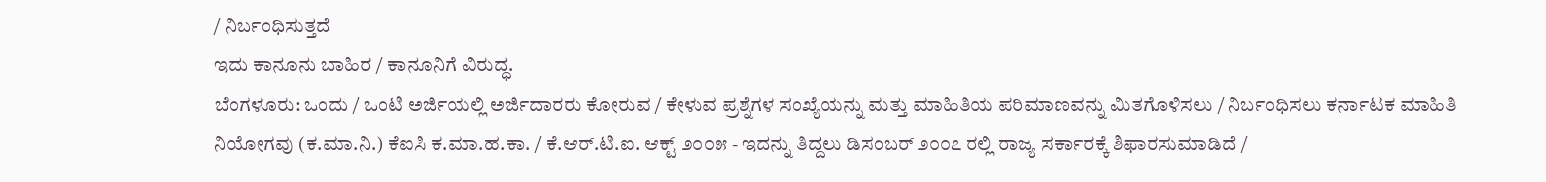/ ನಿರ್ಬಂಧಿಸುತ್ತದೆ
ಇದು ಕಾನೂನು ಬಾಹಿರ / ಕಾನೂನಿಗೆ ವಿರುದ್ಧ.
ಬೆಂಗಳೂರು: ಒಂದು / ಒಂಟಿ ಅರ್ಜಿಯಲ್ಲಿ ಅರ್ಜಿದಾರರು ಕೋರುವ / ಕೇಳುವ ಪ್ರಶ್ನೆಗಳ ಸಂಖ್ಯೆಯನ್ನು ಮತ್ತು ಮಾಹಿತಿಯ ಪರಿಮಾಣವನ್ನು ಮಿತಗೊಳಿಸಲು / ನಿರ್ಬಂಧಿಸಲು ಕರ್ನಾಟಕ ಮಾಹಿತಿ ನಿಯೋಗವು (ಕ.ಮಾ.ನಿ.) ಕೆಐಸಿ ಕ.ಮಾ.ಹ.ಕಾ. / ಕೆ.ಆರ್.ಟಿ.ಐ. ಆಕ್ಟ್ ೨೦೦೫ - ಇದನ್ನು ತಿದ್ದಲು ಡಿಸಂಬರ್ ೨೦೦೭ ರಲ್ಲಿ ರಾಜ್ಯ ಸರ್ಕಾರಕ್ಕೆ ಶಿಫಾರಸುಮಾಡಿದೆ /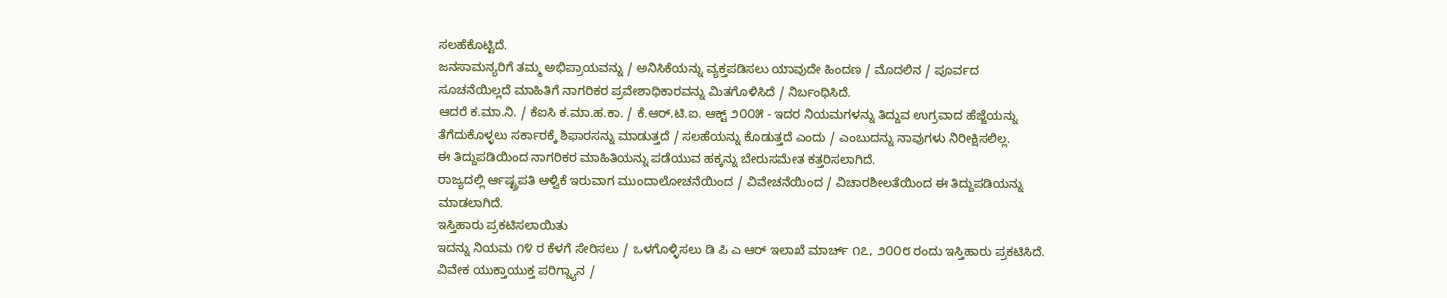ಸಲಹೆಕೊಟ್ಟಿದೆ.
ಜನಸಾಮನ್ಯರಿಗೆ ತಮ್ಮ ಅಭಿಪ್ರಾಯವನ್ನು / ಅನಿಸಿಕೆಯನ್ನು ವ್ಯಕ್ತಪಡಿಸಲು ಯಾವುದೇ ಹಿಂದಣ / ಮೊದಲಿನ / ಪೂರ್ವದ ಸೂಚನೆಯಿಲ್ಲದೆ ಮಾಹಿತಿಗೆ ನಾಗರಿಕರ ಪ್ರವೇಶಾಧಿಕಾರವನ್ನು ಮಿತಗೊಳಿಸಿದೆ / ನಿರ್ಬಂಧಿಸಿದೆ.
ಆದರೆ ಕ.ಮಾ.ನಿ. / ಕೆಐಸಿ ಕ.ಮಾ.ಹ.ಕಾ. / ಕೆ.ಆರ್.ಟಿ.ಐ. ಆಕ್ಟ್ ೨೦೦೫ - ಇದರ ನಿಯಮಗಳನ್ನು ತಿದ್ದುವ ಉಗ್ರವಾದ ಹೆಜ್ಜೆಯನ್ನು ತೆಗೆದುಕೊಳ್ಳಲು ಸರ್ಕಾರಕ್ಕೆ ಶಿಫಾರಸನ್ನು ಮಾಡುತ್ತದೆ / ಸಲಹೆಯನ್ನು ಕೊಡುತ್ತದೆ ಎಂದು / ಎಂಬುದನ್ನು ನಾವುಗಳು ನಿರೀಕ್ಷಿಸಲಿಲ್ಲ.
ಈ ತಿದ್ದುಪಡಿಯಿಂದ ನಾಗರಿಕರ ಮಾಹಿತಿಯನ್ನು ಪಡೆಯುವ ಹಕ್ಕನ್ನು ಬೇರುಸಮೇತ ಕತ್ತರಿಸಲಾಗಿದೆ.
ರಾಜ್ಯದಲ್ಲಿ ರ್ಆಷ್ಟ್ರಪತಿ ಆಳ್ವಿಕೆ ಇರುವಾಗ ಮುಂದಾಲೋಚನೆಯಿಂದ / ವಿವೇಚನೆಯಿಂದ / ವಿಚಾರಶೀಲತೆಯಿಂದ ಈ ತಿದ್ದುಪಡಿಯನ್ನು ಮಾಡಲಾಗಿದೆ.
ಇಸ್ತಿಹಾರು ಪ್ರಕಟಿಸಲಾಯಿತು
ಇದನ್ನು ನಿಯಮ ೧೪ ರ ಕೆಳಗೆ ಸೇರಿಸಲು / ಒಳಗೊಳ್ಳಿಸಲು ಡಿ ಪಿ ಎ ಆರ್ ಇಲಾಖೆ ಮಾರ್ಚ್ ೧೭, ೨೦೦೮ ರಂದು ಇಸ್ತಿಹಾರು ಪ್ರಕಟಿಸಿದೆ.
ವಿವೇಕ ಯುಕ್ತಾಯುಕ್ತ ಪರಿಗ್ನ್ಯಾನ /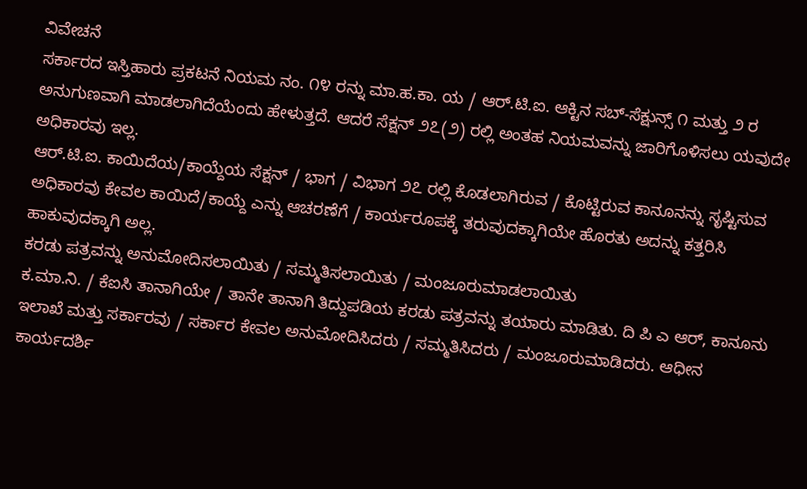ವಿವೇಚನೆ
ಸರ್ಕಾರದ ಇಸ್ತಿಹಾರು ಪ್ರಕಟನೆ ನಿಯಮ ನಂ. ೧೪ ರನ್ನು ಮಾ.ಹ.ಕಾ. ಯ / ಆರ್.ಟಿ.ಐ. ಆಕ್ಟಿನ ಸಬ್-ಸೆಕ್ಷುನ್ಸ್ ೧ ಮತ್ತು ೨ ರ ಅನುಗುಣವಾಗಿ ಮಾಡಲಾಗಿದೆಯೆಂದು ಹೇಳುತ್ತದೆ. ಆದರೆ ಸೆಕ್ಷನ್ ೨೭(೨) ರಲ್ಲಿ ಅಂತಹ ನಿಯಮವನ್ನು ಜಾರಿಗೊಳಿಸಲು ಯವುದೇ ಅಧಿಕಾರವು ಇಲ್ಲ.
ಆರ್.ಟಿ.ಐ. ಕಾಯಿದೆಯ/ಕಾಯ್ದೆಯ ಸೆಕ್ಷನ್ / ಭಾಗ / ವಿಭಾಗ ೨೭ ರಲ್ಲಿ ಕೊಡಲಾಗಿರುವ / ಕೊಟ್ಟಿರುವ ಕಾನೂನನ್ನು ಸೃಷ್ಟಿಸುವ ಅಧಿಕಾರವು ಕೇವಲ ಕಾಯಿದೆ/ಕಾಯ್ದೆ ಎನ್ನು ಆಚರಣೆಗೆ / ಕಾರ್ಯರೂಪಕ್ಕೆ ತರುವುದಕ್ಕಾಗಿಯೇ ಹೊರತು ಅದನ್ನು ಕತ್ತರಿಸಿ ಹಾಕುವುದಕ್ಕಾಗಿ ಅಲ್ಲ.
ಕರಡು ಪತ್ರವನ್ನು ಅನುಮೋದಿಸಲಾಯಿತು / ಸಮ್ಮತಿಸಲಾಯಿತು / ಮಂಜೂರುಮಾಡಲಾಯಿತು
ಕ.ಮಾ.ನಿ. / ಕೆಐಸಿ ತಾನಾಗಿಯೇ / ತಾನೇ ತಾನಾಗಿ ತಿದ್ದುಪಡಿಯ ಕರಡು ಪತ್ರವನ್ನು ತಯಾರು ಮಾಡಿತು. ದಿ ಪಿ ಎ ಆರ್, ಕಾನೂನು ಇಲಾಖೆ ಮತ್ತು ಸರ್ಕಾರವು / ಸರ್ಕಾರ ಕೇವಲ ಅನುಮೋದಿಸಿದರು / ಸಮ್ಮತಿಸಿದರು / ಮಂಜೂರುಮಾಡಿದರು. ಆಧೀನ ಕಾರ್ಯದರ್ಶಿ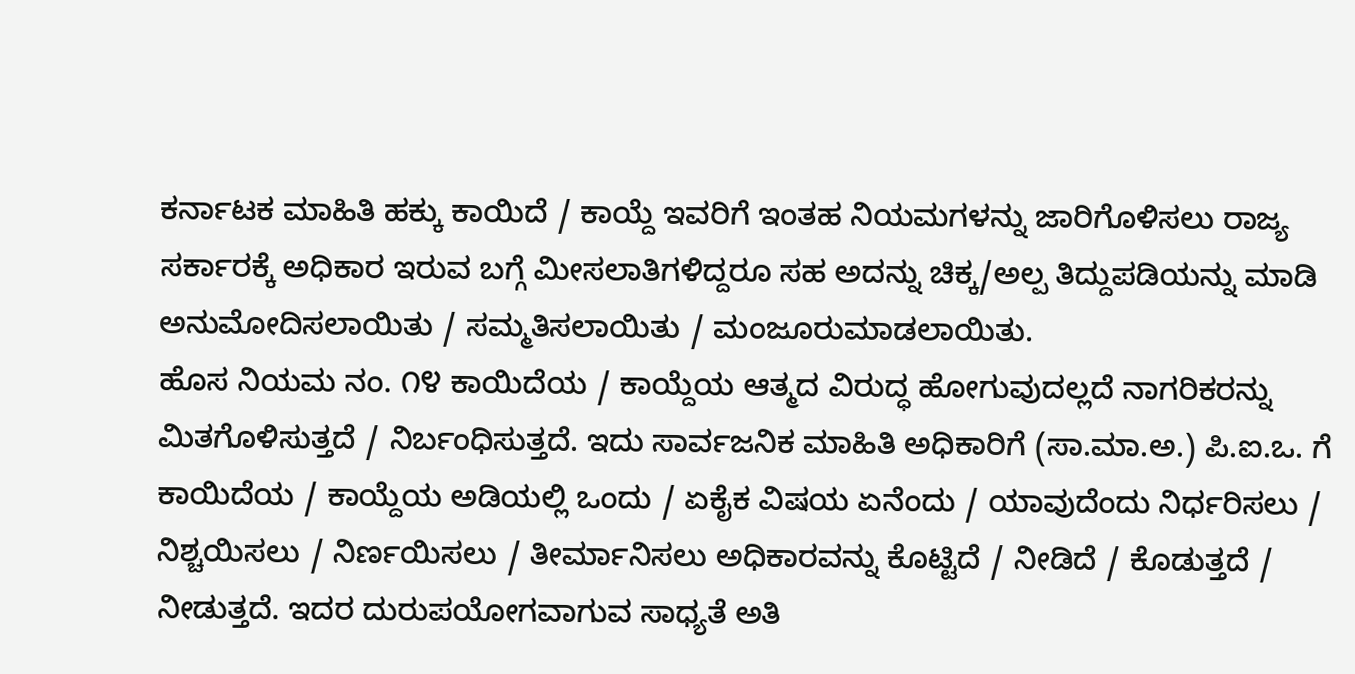ಕರ್ನಾಟಕ ಮಾಹಿತಿ ಹಕ್ಕು ಕಾಯಿದೆ / ಕಾಯ್ದೆ ಇವರಿಗೆ ಇಂತಹ ನಿಯಮಗಳನ್ನು ಜಾರಿಗೊಳಿಸಲು ರಾಜ್ಯ ಸರ್ಕಾರಕ್ಕೆ ಅಧಿಕಾರ ಇರುವ ಬಗ್ಗೆ ಮೀಸಲಾತಿಗಳಿದ್ದರೂ ಸಹ ಅದನ್ನು ಚಿಕ್ಕ/ಅಲ್ಪ ತಿದ್ದುಪಡಿಯನ್ನು ಮಾಡಿ ಅನುಮೋದಿಸಲಾಯಿತು / ಸಮ್ಮತಿಸಲಾಯಿತು / ಮಂಜೂರುಮಾಡಲಾಯಿತು.
ಹೊಸ ನಿಯಮ ನಂ. ೧೪ ಕಾಯಿದೆಯ / ಕಾಯ್ದೆಯ ಆತ್ಮದ ವಿರುದ್ಧ ಹೋಗುವುದಲ್ಲದೆ ನಾಗರಿಕರನ್ನು ಮಿತಗೊಳಿಸುತ್ತದೆ / ನಿರ್ಬಂಧಿಸುತ್ತದೆ. ಇದು ಸಾರ್ವಜನಿಕ ಮಾಹಿತಿ ಅಧಿಕಾರಿಗೆ (ಸಾ.ಮಾ.ಅ.) ಪಿ.ಐ.ಒ. ಗೆ ಕಾಯಿದೆಯ / ಕಾಯ್ದೆಯ ಅಡಿಯಲ್ಲಿ ಒಂದು / ಏಕೈಕ ವಿಷಯ ಏನೆಂದು / ಯಾವುದೆಂದು ನಿರ್ಧರಿಸಲು / ನಿಶ್ಚಯಿಸಲು / ನಿರ್ಣಯಿಸಲು / ತೀರ್ಮಾನಿಸಲು ಅಧಿಕಾರವನ್ನು ಕೊಟ್ಟಿದೆ / ನೀಡಿದೆ / ಕೊಡುತ್ತದೆ / ನೀಡುತ್ತದೆ. ಇದರ ದುರುಪಯೋಗವಾಗುವ ಸಾಧ್ಯತೆ ಅತಿ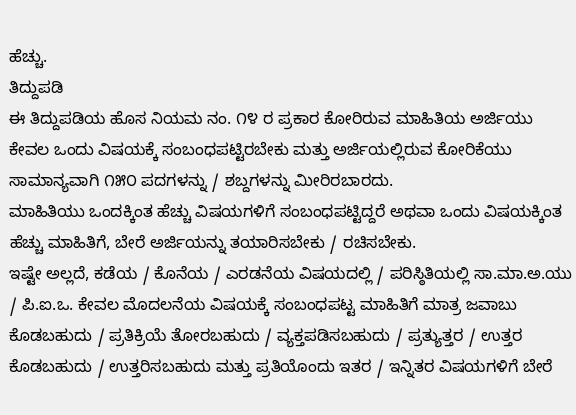ಹೆಚ್ಚು.
ತಿದ್ದುಪಡಿ
ಈ ತಿದ್ದುಪಡಿಯ ಹೊಸ ನಿಯಮ ನಂ. ೧೪ ರ ಪ್ರಕಾರ ಕೋರಿರುವ ಮಾಹಿತಿಯ ಅರ್ಜಿಯು ಕೇವಲ ಒಂದು ವಿಷಯಕ್ಕೆ ಸಂಬಂಧಪಟ್ಟಿರಬೇಕು ಮತ್ತು ಅರ್ಜಿಯಲ್ಲಿರುವ ಕೋರಿಕೆಯು ಸಾಮಾನ್ಯವಾಗಿ ೧೫೦ ಪದಗಳನ್ನು / ಶಬ್ದಗಳನ್ನು ಮೀರಿರಬಾರದು.
ಮಾಹಿತಿಯು ಒಂದಕ್ಕಿಂತ ಹೆಚ್ಚು ವಿಷಯಗಳಿಗೆ ಸಂಬಂಧಪಟ್ಟಿದ್ದರೆ ಅಥವಾ ಒಂದು ವಿಷಯಕ್ಕಿಂತ ಹೆಚ್ಚು ಮಾಹಿತಿಗೆ, ಬೇರೆ ಅರ್ಜಿಯನ್ನು ತಯಾರಿಸಬೇಕು / ರಚಿಸಬೇಕು.
ಇಷ್ಟೇ ಅಲ್ಲದೆ, ಕಡೆಯ / ಕೊನೆಯ / ಎರಡನೆಯ ವಿಷಯದಲ್ಲಿ / ಪರಿಸ್ಠಿತಿಯಲ್ಲಿ ಸಾ.ಮಾ.ಅ.ಯು / ಪಿ.ಐ.ಒ. ಕೇವಲ ಮೊದಲನೆಯ ವಿಷಯಕ್ಕೆ ಸಂಬಂಧಪಟ್ಟ ಮಾಹಿತಿಗೆ ಮಾತ್ರ ಜವಾಬು ಕೊಡಬಹುದು / ಪ್ರತಿಕ್ರಿಯೆ ತೋರಬಹುದು / ವ್ಯಕ್ತಪಡಿಸಬಹುದು / ಪ್ರತ್ಯುತ್ತರ / ಉತ್ತರ ಕೊಡಬಹುದು / ಉತ್ತರಿಸಬಹುದು ಮತ್ತು ಪ್ರತಿಯೊಂದು ಇತರ / ಇನ್ನಿತರ ವಿಷಯಗಳಿಗೆ ಬೇರೆ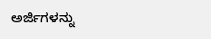ಅರ್ಜಿಗಳನ್ನು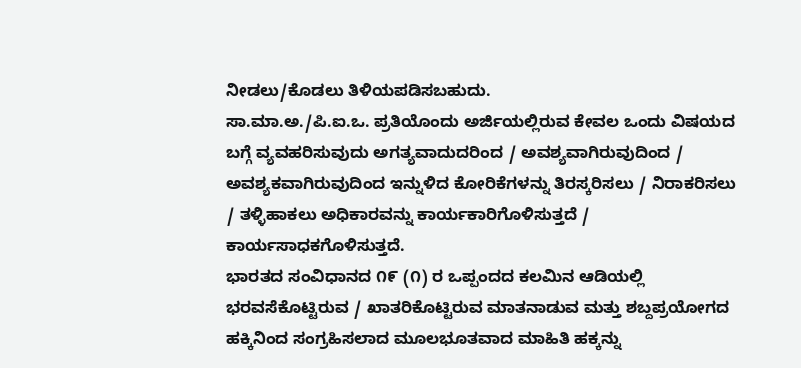ನೀಡಲು/ಕೊಡಲು ತಿಳಿಯಪಡಿಸಬಹುದು.
ಸಾ.ಮಾ.ಅ./ಪಿ.ಐ.ಒ. ಪ್ರತಿಯೊಂದು ಅರ್ಜಿಯಲ್ಲಿರುವ ಕೇವಲ ಒಂದು ವಿಷಯದ ಬಗ್ಗೆ ವ್ಯವಹರಿಸುವುದು ಅಗತ್ಯವಾದುದರಿಂದ / ಅವಶ್ಯವಾಗಿರುವುದಿಂದ / ಅವಶ್ಯಕವಾಗಿರುವುದಿಂದ ಇನ್ನುಳಿದ ಕೋರಿಕೆಗಳನ್ನು ತಿರಸ್ಕರಿಸಲು / ನಿರಾಕರಿಸಲು / ತಳ್ಳಿಹಾಕಲು ಅಧಿಕಾರವನ್ನು ಕಾರ್ಯಕಾರಿಗೊಳಿಸುತ್ತದೆ / ಕಾರ್ಯಸಾಧಕಗೊಳಿಸುತ್ತದೆ.
ಭಾರತದ ಸಂವಿಧಾನದ ೧೯ (೧) ರ ಒಪ್ಪಂದದ ಕಲಮಿನ ಆಡಿಯಲ್ಲಿ ಭರವಸೆಕೊಟ್ಟಿರುವ / ಖಾತರಿಕೊಟ್ಟಿರುವ ಮಾತನಾಡುವ ಮತ್ತು ಶಬ್ದಪ್ರಯೋಗದ ಹಕ್ಕಿನಿಂದ ಸಂಗ್ರಹಿಸಲಾದ ಮೂಲಭೂತವಾದ ಮಾಹಿತಿ ಹಕ್ಕನ್ನು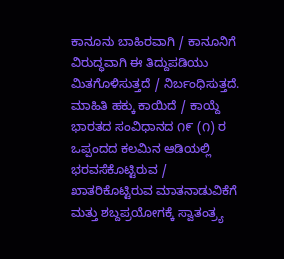ಕಾನೂನು ಬಾಹಿರವಾಗಿ / ಕಾನೂನಿಗೆ ವಿರುದ್ಧವಾಗಿ ಈ ತಿದ್ದುಪಡಿಯು ಮಿತಗೊಳಿಸುತ್ತದೆ / ನಿರ್ಬಂಧಿಸುತ್ತದೆ.
ಮಾಹಿತಿ ಹಕ್ಕು ಕಾಯಿದೆ / ಕಾಯ್ದೆ ಭಾರತದ ಸಂವಿಧಾನದ ೧೯ (೧) ರ ಒಪ್ಪಂದದ ಕಲಮಿನ ಆಡಿಯಲ್ಲಿ ಭರವಸೆಕೊಟ್ಟಿರುವ / ಖಾತರಿಕೊಟ್ಟಿರುವ ಮಾತನಾಡುವಿಕೆಗೆ ಮತ್ತು ಶಬ್ದಪ್ರಯೋಗಕ್ಕೆ ಸ್ವಾತಂತ್ರ್ಯ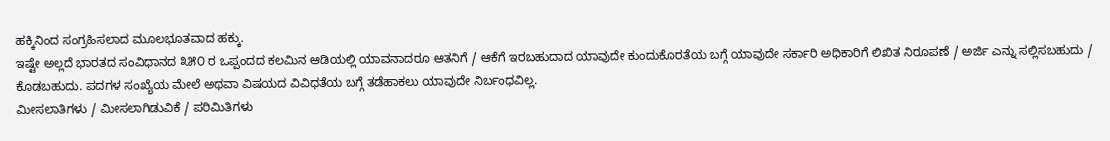ಹಕ್ಕಿನಿಂದ ಸಂಗ್ರಹಿಸಲಾದ ಮೂಲಭೂತವಾದ ಹಕ್ಕು.
ಇಷ್ಟೇ ಅಲ್ಲದೆ ಭಾರತದ ಸಂವಿಧಾನದ ೩೫೦ ರ ಒಪ್ಪಂದದ ಕಲಮಿನ ಆಡಿಯಲ್ಲಿ ಯಾವನಾದರೂ ಆತನಿಗೆ / ಆಕೆಗೆ ಇರಬಹುದಾದ ಯಾವುದೇ ಕುಂದುಕೊರತೆಯ ಬಗ್ಗೆ ಯಾವುದೇ ಸರ್ಕಾರಿ ಅಧಿಕಾರಿಗೆ ಲಿಖಿತ ನಿರೂಪಣೆ / ಅರ್ಜಿ ಎನ್ನು ಸಲ್ಲಿಸಬಹುದು / ಕೊಡಬಹುದು. ಪದಗಳ ಸಂಖ್ಯೆಯ ಮೇಲೆ ಅಥವಾ ವಿಷಯದ ವಿವಿಧತೆಯ ಬಗ್ಗೆ ತಡೆಹಾಕಲು ಯಾವುದೇ ನಿರ್ಬಂಧವಿಲ್ಲ.
ಮೀಸಲಾತಿಗಳು / ಮೀಸಲಾಗಿಡುವಿಕೆ / ಪರಿಮಿತಿಗಳು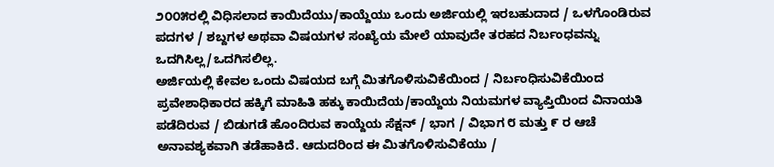೨೦೦೫ರಲ್ಲಿ ವಿಧಿಸಲಾದ ಕಾಯಿದೆಯು/ಕಾಯ್ದೆಯು ಒಂದು ಅರ್ಜಿಯಲ್ಲಿ ಇರಬಹುದಾದ / ಒಳಗೊಂಡಿರುವ ಪದಗಳ / ಶಬ್ದಗಳ ಅಥವಾ ವಿಷಯಗಳ ಸಂಖ್ಯೆಯ ಮೇಲೆ ಯಾವುದೇ ತರಹದ ನಿರ್ಬಂಧವನ್ನು ಒದಗಿಸಿಲ್ಲ/ಒದಗಿಸಲಿಲ್ಲ.
ಅರ್ಜಿಯಲ್ಲಿ ಕೇವಲ ಒಂದು ವಿಷಯದ ಬಗ್ಗೆ ಮಿತಗೊಳಿಸುವಿಕೆಯಿಂದ / ನಿರ್ಬಂಧಿಸುವಿಕೆಯಿಂದ ಪ್ರವೇಶಾಧಿಕಾರದ ಹಕ್ಕಿಗೆ ಮಾಹಿತಿ ಹಕ್ಕು ಕಾಯಿದೆಯ/ಕಾಯ್ದೆಯ ನಿಯಮಗಳ ವ್ಯಾಪ್ತಿಯಿಂದ ವಿನಾಯತಿ ಪಡೆದಿರುವ / ಬಿಡುಗಡೆ ಹೊಂದಿರುವ ಕಾಯ್ದೆಯ ಸೆಕ್ಷನ್ / ಭಾಗ / ವಿಭಾಗ ೮ ಮತ್ತು ೯ ರ ಆಚೆ ಅನಾವಶ್ಯಕವಾಗಿ ತಡೆಹಾಕಿದೆ. ಆದುದರಿಂದ ಈ ಮಿತಗೊಳಿಸುವಿಕೆಯು /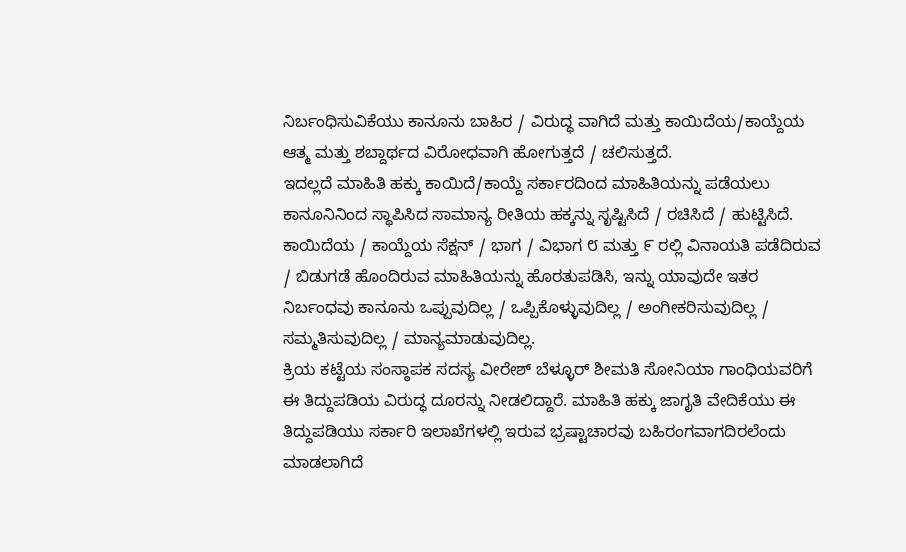ನಿರ್ಬಂಧಿಸುವಿಕೆಯು ಕಾನೂನು ಬಾಹಿರ / ವಿರುದ್ಧ ವಾಗಿದೆ ಮತ್ತು ಕಾಯಿದೆಯ/ಕಾಯ್ದೆಯ ಆತ್ಮ ಮತ್ತು ಶಬ್ದಾರ್ಥದ ವಿರೋಧವಾಗಿ ಹೋಗುತ್ತದೆ / ಚಲಿಸುತ್ತದೆ.
ಇದಲ್ಲದೆ ಮಾಹಿತಿ ಹಕ್ಕು ಕಾಯಿದೆ/ಕಾಯ್ದೆ ಸರ್ಕಾರದಿಂದ ಮಾಹಿತಿಯನ್ನು ಪಡೆಯಲು ಕಾನೂನಿನಿಂದ ಸ್ಥಾಪಿಸಿದ ಸಾಮಾನ್ಯ ರೀತಿಯ ಹಕ್ಕನ್ನು ಸೃಷ್ಟಿಸಿದೆ / ರಚಿಸಿದೆ / ಹುಟ್ಟಿಸಿದೆ.
ಕಾಯಿದೆಯ / ಕಾಯ್ದೆಯ ಸೆಕ್ಷನ್ / ಭಾಗ / ವಿಭಾಗ ೮ ಮತ್ತು ೯ ರಲ್ಲಿ ವಿನಾಯತಿ ಪಡೆದಿರುವ / ಬಿಡುಗಡೆ ಹೊಂದಿರುವ ಮಾಹಿತಿಯನ್ನು ಹೊರತುಪಡಿಸಿ, ಇನ್ನು ಯಾವುದೇ ಇತರ ನಿರ್ಬಂಧವು ಕಾನೂನು ಒಪ್ಪುವುದಿಲ್ಲ / ಒಪ್ಪಿಕೊಳ್ಳುವುದಿಲ್ಲ / ಅಂಗೀಕರಿಸುವುದಿಲ್ಲ / ಸಮ್ಮತಿಸುವುದಿಲ್ಲ / ಮಾನ್ಯಮಾಡುವುದಿಲ್ಲ.
ಕ್ರಿಯ ಕಟ್ಟೆಯ ಸಂಸ್ಠಾಪಕ ಸದಸ್ಯ ವೀರೇಶ್ ಬೆಳ್ಳೂರ್ ಶೀಮತಿ ಸೋನಿಯಾ ಗಾಂಧಿಯವರಿಗೆ ಈ ತಿದ್ದುಪಡಿಯ ವಿರುದ್ಧ ದೂರನ್ನು ನೀಡಲಿದ್ದಾರೆ. ಮಾಹಿತಿ ಹಕ್ಕು ಜಾಗೃತಿ ವೇದಿಕೆಯು ಈ ತಿದ್ದುಪಡಿಯು ಸರ್ಕಾರಿ ಇಲಾಖೆಗಳಲ್ಲಿ ಇರುವ ಭ್ರಷ್ಟಾಚಾರವು ಬಹಿರಂಗವಾಗದಿರಲೆಂದು ಮಾಡಲಾಗಿದೆ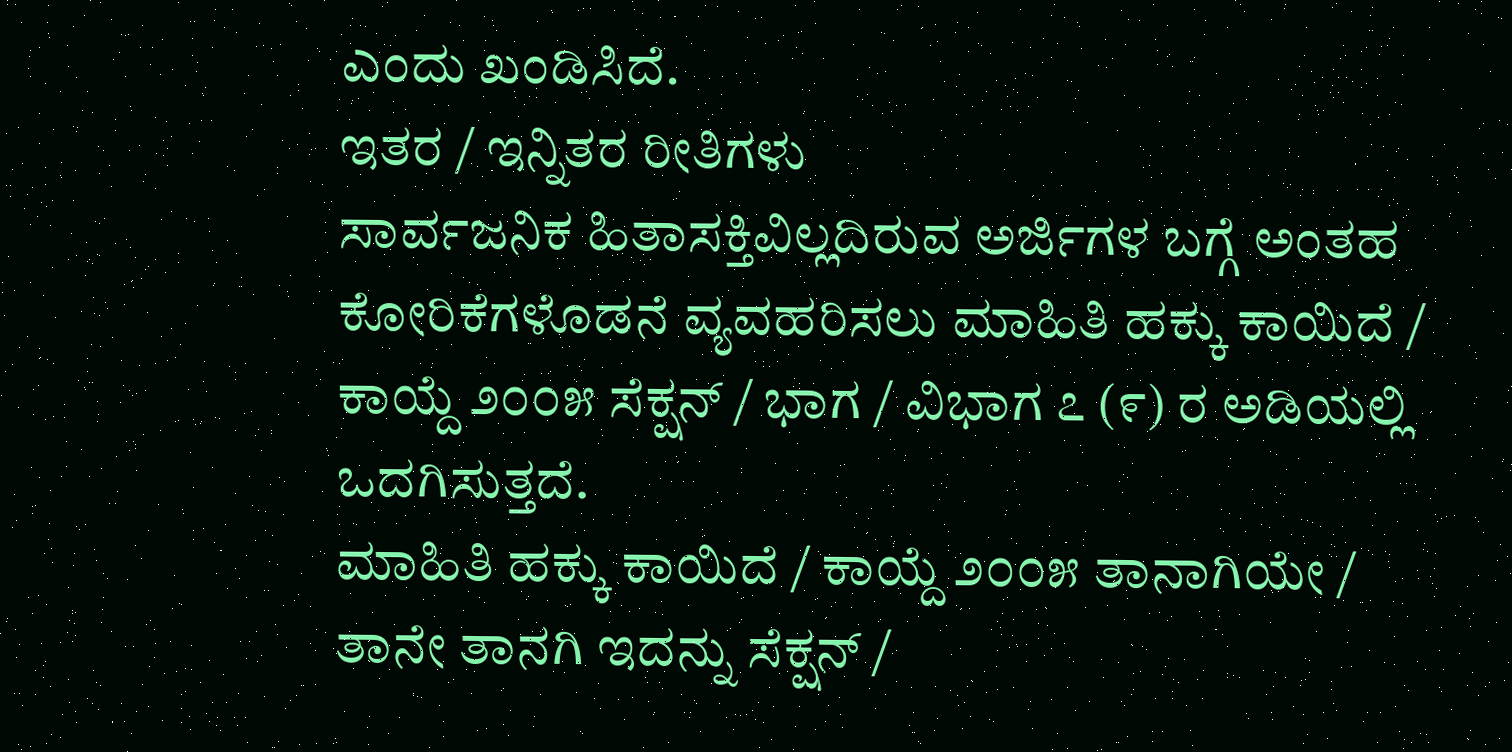ಎಂದು ಖಂಡಿಸಿದೆ.
ಇತರ / ಇನ್ನಿತರ ರೀತಿಗಳು
ಸಾರ್ವಜನಿಕ ಹಿತಾಸಕ್ತಿವಿಲ್ಲದಿರುವ ಅರ್ಜಿಗಳ ಬಗ್ಗೆ ಅಂತಹ ಕೋರಿಕೆಗಳೊಡನೆ ವ್ಯವಹರಿಸಲು ಮಾಹಿತಿ ಹಕ್ಕು ಕಾಯಿದೆ / ಕಾಯ್ದೆ ೨೦೦೫ ಸೆಕ್ಷನ್ / ಭಾಗ / ವಿಭಾಗ ೭ (೯) ರ ಅಡಿಯಲ್ಲಿ ಒದಗಿಸುತ್ತದೆ.
ಮಾಹಿತಿ ಹಕ್ಕು ಕಾಯಿದೆ / ಕಾಯ್ದೆ ೨೦೦೫ ತಾನಾಗಿಯೇ / ತಾನೇ ತಾನಗಿ ಇದನ್ನು ಸೆಕ್ಷನ್ /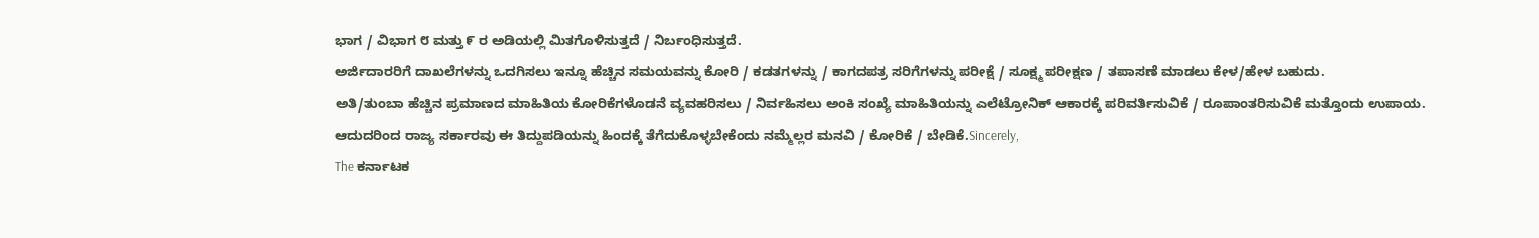ಭಾಗ / ವಿಭಾಗ ೮ ಮತ್ತು ೯ ರ ಅಡಿಯಲ್ಲಿ ಮಿತಗೊಳಿಸುತ್ತದೆ / ನಿರ್ಬಂಧಿಸುತ್ತದೆ.
ಅರ್ಜಿದಾರರಿಗೆ ದಾಖಲೆಗಳನ್ನು ಒದಗಿಸಲು ಇನ್ನೂ ಹೆಚ್ಚಿನ ಸಮಯವನ್ನು ಕೋರಿ / ಕಡತಗಳನ್ನು / ಕಾಗದಪತ್ರ ಸರಿಗೆಗಳನ್ನು ಪರೀಕ್ಷೆ / ಸೂಕ್ಷ್ಮ ಪರೀಕ್ಷಣ / ತಪಾಸಣೆ ಮಾಡಲು ಕೇಳ/ಹೇಳ ಬಹುದು.
ಅತಿ/ತುಂಬಾ ಹೆಚ್ಚಿನ ಪ್ರಮಾಣದ ಮಾಹಿತಿಯ ಕೋರಿಕೆಗಳೊಡನೆ ವ್ಯವಹರಿಸಲು / ನಿರ್ವಹಿಸಲು ಅಂಕಿ ಸಂಖ್ಯೆ ಮಾಹಿತಿಯನ್ನು ಎಲೆಟ್ರೋನಿಕ್ ಆಕಾರಕ್ಕೆ ಪರಿವರ್ತಿಸುವಿಕೆ / ರೂಪಾಂತರಿಸುವಿಕೆ ಮತ್ತೊಂದು ಉಪಾಯ.
ಆದುದರಿಂದ ರಾಜ್ಯ ಸರ್ಕಾರವು ಈ ತಿದ್ದುಪಡಿಯನ್ನು ಹಿಂದಕ್ಕೆ ತೆಗೆದುಕೊಳ್ಳಬೇಕೆಂದು ನಮ್ಮೆಲ್ಲರ ಮನವಿ / ಕೋರಿಕೆ / ಬೇಡಿಕೆ.Sincerely,
The ಕರ್ನಾಟಕ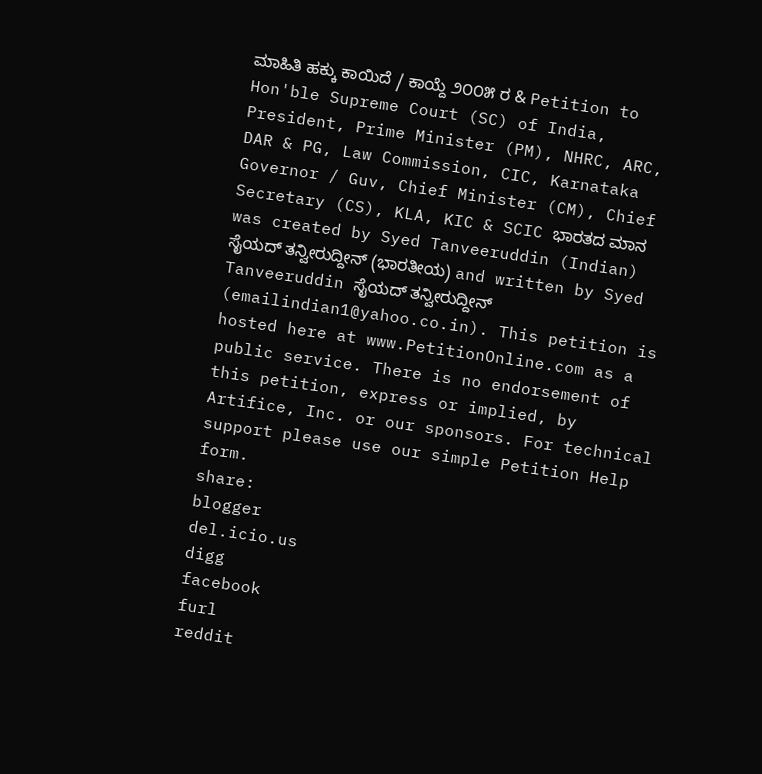ಮಾಹಿತಿ ಹಕ್ಕು ಕಾಯಿದೆ / ಕಾಯ್ದೆ ೨೦೦೫ ರ & Petition to Hon'ble Supreme Court (SC) of India, President, Prime Minister (PM), NHRC, ARC, DAR & PG, Law Commission, CIC, Karnataka Governor / Guv, Chief Minister (CM), Chief Secretary (CS), KLA, KIC & SCIC ಭಾರತದ ಮಾನ was created by Syed Tanveeruddin (Indian) ಸೈಯದ್ ತನ್ವೀರುದ್ದೀನ್ (ಭಾರತೀಯ) and written by Syed Tanveeruddin ಸೈಯದ್ ತನ್ವೀರುದ್ದೀನ್ (emailindian1@yahoo.co.in). This petition is hosted here at www.PetitionOnline.com as a public service. There is no endorsement of this petition, express or implied, by Artifice, Inc. or our sponsors. For technical support please use our simple Petition Help form.
share:
blogger
del.icio.us
digg
facebook
furl
reddit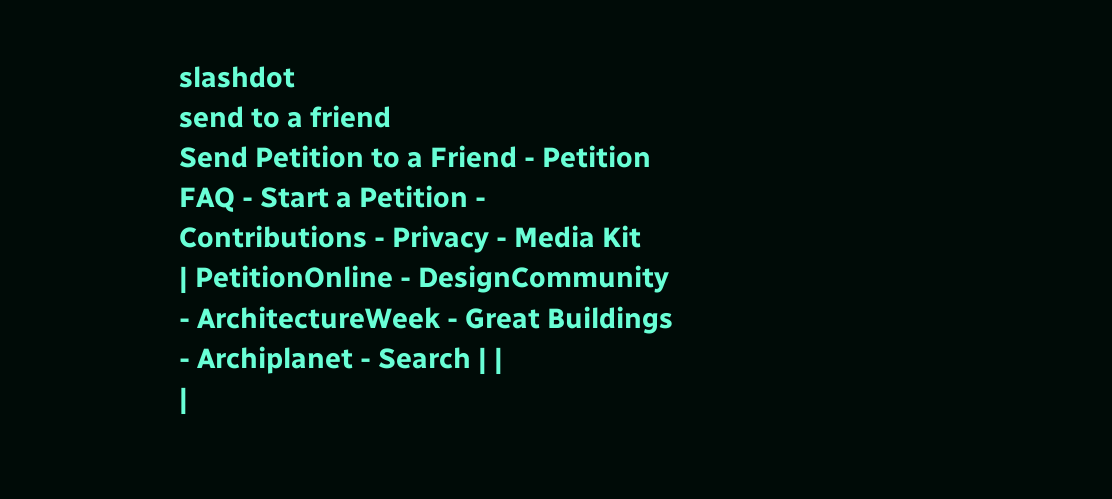slashdot
send to a friend
Send Petition to a Friend - Petition FAQ - Start a Petition - Contributions - Privacy - Media Kit
| PetitionOnline - DesignCommunity - ArchitectureWeek - Great Buildings - Archiplanet - Search | |
|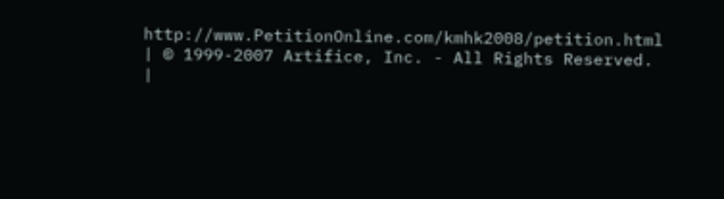http://www.PetitionOnline.com/kmhk2008/petition.html | © 1999-2007 Artifice, Inc. - All Rights Reserved. |